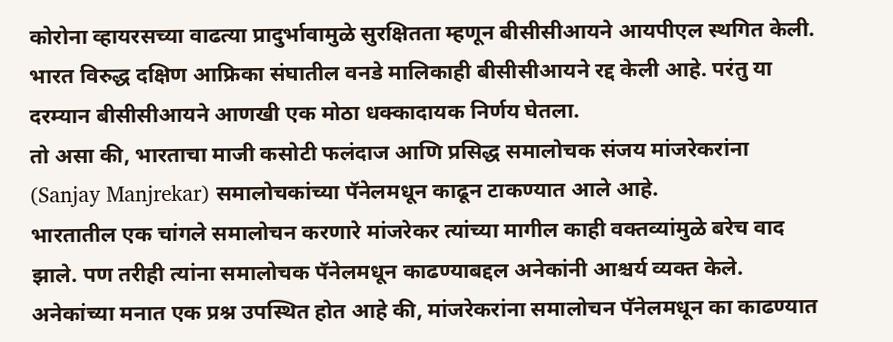कोरोना व्हायरसच्या वाढत्या प्रादुर्भावामुळे सुरक्षितता म्हणून बीसीसीआयने आयपीएल स्थगित केली. भारत विरुद्ध दक्षिण आफ्रिका संघातील वनडे मालिकाही बीसीसीआयने रद्द केली आहे. परंतु या दरम्यान बीसीसीआयने आणखी एक मोठा धक्कादायक निर्णय घेतला.
तो असा की, भारताचा माजी कसोटी फलंदाज आणि प्रसिद्ध समालोचक संजय मांजरेकरांना (Sanjay Manjrekar) समालोचकांच्या पॅनेलमधून काढून टाकण्यात आले आहे.
भारतातील एक चांगले समालोचन करणारे मांजरेकर त्यांच्या मागील काही वक्तव्यांमुळे बरेच वाद झाले. पण तरीही त्यांना समालोचक पॅनेलमधून काढण्याबद्दल अनेकांनी आश्चर्य व्यक्त केले. अनेकांच्या मनात एक प्रश्न उपस्थित होत आहे की, मांजरेकरांना समालोचन पॅनेलमधून का काढण्यात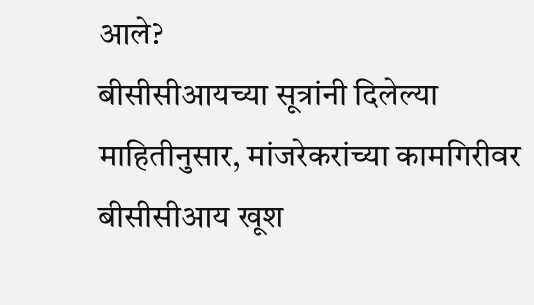आले?
बीसीसीआयच्या सूत्रांनी दिलेल्या माहितीनुसार, मांजरेकरांच्या कामगिरीवर बीसीसीआय खूश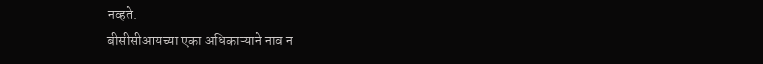नव्हते.
बीसीसीआयच्या एका अधिकाऱ्याने नाव न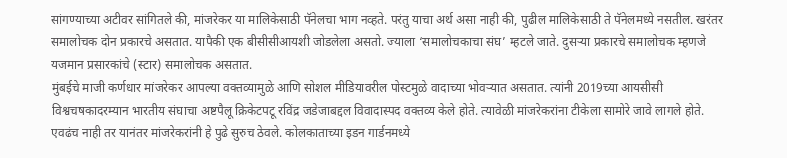सांगण्याच्या अटीवर सांगितले की, मांजरेकर या मालिकेसाठी पॅनेलचा भाग नव्हते. परंतु याचा अर्थ असा नाही की, पुढील मालिकेसाठी ते पॅनेलमध्ये नसतील. खरंतर समालोचक दोन प्रकारचे असतात. यापैकी एक बीसीसीआयशी जोडलेला असतो. ज्याला ‘समालोचकाचा संघ’ म्हटले जाते. दुसऱ्या प्रकारचे समालोचक म्हणजे यजमान प्रसारकांचे (स्टार) समालोचक असतात.
मुंबईचे माजी कर्णधार मांजरेकर आपल्या वक्तव्यामुळे आणि सोशल मीडियावरील पोस्टमुळे वादाच्या भोवऱ्यात असतात. त्यांनी 2019च्या आयसीसी विश्वचषकादरम्यान भारतीय संघाचा अष्टपैलू क्रिकेटपटू रविंद्र जडेजाबद्दल विवादास्पद वक्तव्य केले होते. त्यावेळी मांजरेकरांना टीकेला सामोरे जावे लागले होते.
एवढंच नाही तर यानंतर मांजरेकरांनी हे पुढे सुरुच ठेवले. कोलकाताच्या इडन गार्डनमध्ये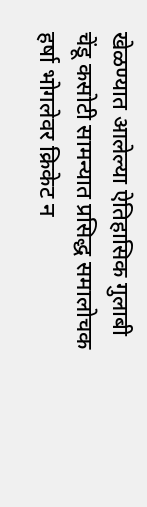खेळण्यात आलेल्या ऐतिहासिक गुलाबी चेंडू कसोटी सामन्यात प्रसिद्ध समालोचक हर्षा भोगलेवर क्रिकेट न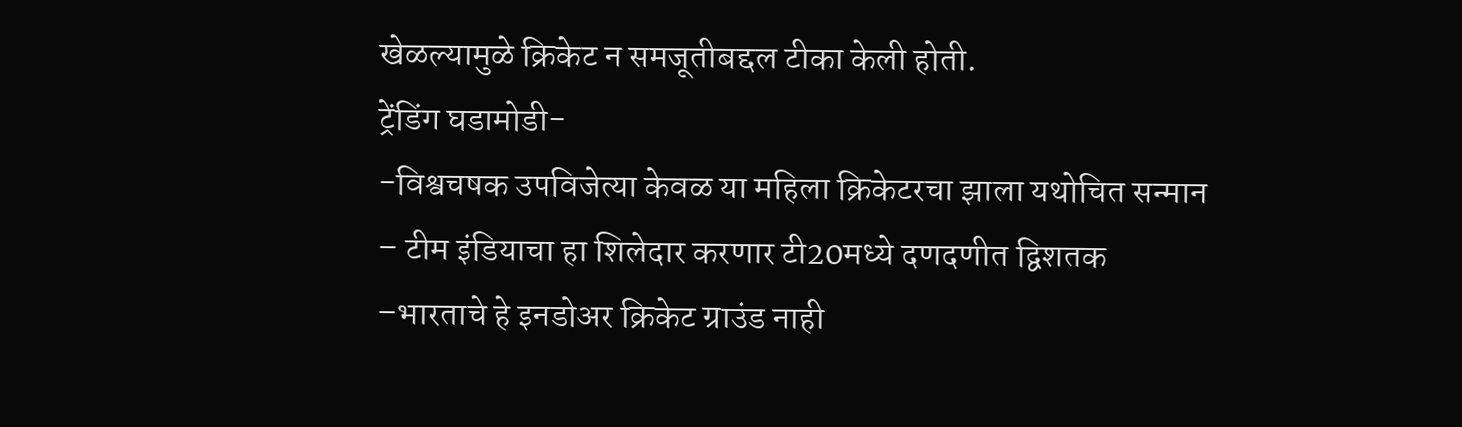खेळल्यामुळे क्रिकेट न समजूतीबद्दल टीका केली होती.
ट्रेंडिंग घडामोडी-
-विश्वचषक उपविजेत्या केवळ या महिला क्रिकेटरचा झाला यथोचित सन्मान
– टीम इंडियाचा हा शिलेदार करणार टी20मध्ये दणदणीत द्विशतक
–भारताचे हे इनडोअर क्रिकेट ग्राउंड नाही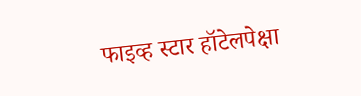फाइव्ह स्टार हॉटेलपेक्षा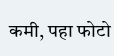कमी, पहा फोटो